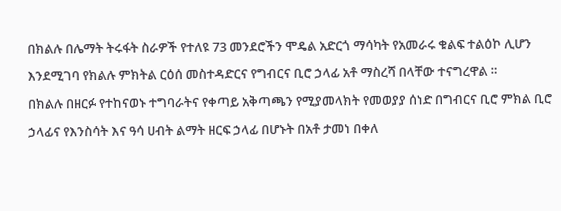በክልሉ በሌማት ትሩፋት ስራዎች የተለዩ 73 መንደሮችን ሞዴል አድርጎ ማሳካት የአመራሩ ቁልፍ ተልዕኮ ሊሆን እንደሚገባ የክልሉ ምክትል ርዕሰ መስተዳድርና የግብርና ቢሮ ኃላፊ አቶ ማስረሻ በላቸው ተናግረዋል ።
በክልሉ በዘርፉ የተከናወኑ ተግባራትና የቀጣይ አቅጣጫን የሚያመላክት የመወያያ ሰነድ በግብርና ቢሮ ምክል ቢሮ ኃላፊና የእንስሳት እና ዓሳ ሀብት ልማት ዘርፍ ኃላፊ በሆኑት በአቶ ታመነ በቀለ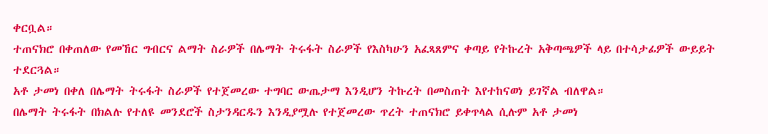ቀርቧል።
ተጠናክሮ በቀጠለው የመኸር ግብርና ልማት ስራዎች በሌማት ትሩፋት ስራዎች የእስካሁን አፈጻጸምና ቀጣይ የትኩረት አቅጣጫዎች ላይ በተሳታፊዎች ውይይት ተደርጓል።
አቶ ታመነ በቀለ በሌማት ትሩፋት ስራዎች የተጀመረው ተግባር ውጤታማ እንዲሆን ትኩረት በመስጠት እየተከናወነ ይገኛል ብለዋል።
በሌማት ትሩፋት በክልሉ የተለዩ መንደሮች ስታንዳርዱን እንዲያሟሉ የተጀመረው ጥረት ተጠናክሮ ይቀጥላል ሲሉም አቶ ታመነ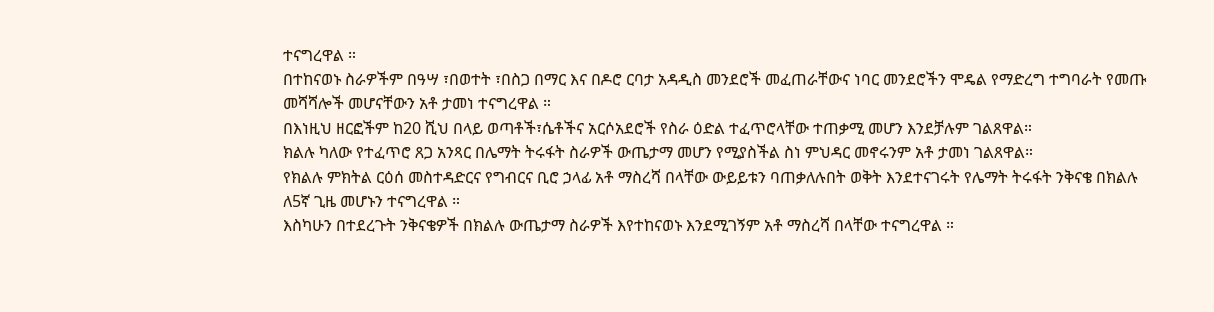ተናግረዋል ።
በተከናወኑ ስራዎችም በዓሣ ፣በወተት ፣በስጋ በማር እና በዶሮ ርባታ አዳዲስ መንደሮች መፈጠራቸውና ነባር መንደሮችን ሞዴል የማድረግ ተግባራት የመጡ መሻሻሎች መሆናቸውን አቶ ታመነ ተናግረዋል ።
በእነዚህ ዘርፎችም ከ20 ሺህ በላይ ወጣቶች፣ሴቶችና አርሶአደሮች የስራ ዕድል ተፈጥሮላቸው ተጠቃሚ መሆን እንደቻሉም ገልጸዋል።
ክልሉ ካለው የተፈጥሮ ጸጋ አንጻር በሌማት ትሩፋት ስራዎች ውጤታማ መሆን የሚያስችል ስነ ምህዳር መኖሩንም አቶ ታመነ ገልጸዋል።
የክልሉ ምክትል ርዕሰ መስተዳድርና የግብርና ቢሮ ኃላፊ አቶ ማስረሻ በላቸው ውይይቱን ባጠቃለሉበት ወቅት እንደተናገሩት የሌማት ትሩፋት ንቅናቄ በክልሉ ለ5ኛ ጊዜ መሆኑን ተናግረዋል ።
እስካሁን በተደረጉት ንቅናቄዎች በክልሉ ውጤታማ ስራዎች እየተከናወኑ እንደሚገኝም አቶ ማስረሻ በላቸው ተናግረዋል ።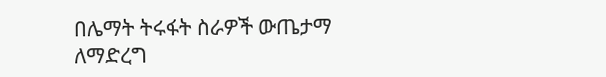በሌማት ትሩፋት ስራዎች ውጤታማ ለማድረግ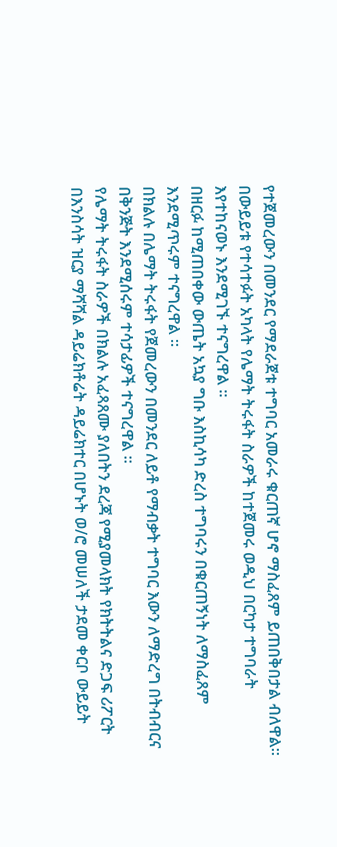የተጀመረውን በመንደር የማደራጀቱ ተግባር አመራሩ ቁርጠኛ ሆኖ ማስፈጸም ይጠበቅበታል ብለዋል።
በውይይቱ የተሳተፉት አካላት የሌማት ትሩፋት ስራዎች ከተጀመሩ ወዲህ በርካታ ተግባራት እየተከናወኑ እንደሚገኙ ተናግረዋል ።
በዘርፉ ከሚጠበቀው ውጤት አኳያ ግቡ እስኪሳካ ድረስ ተግባሩን በቁርጠኝነት ለማስፈጸም እንደሚጥሩም ተናግረዋል ።
በክልሉ በሌማት ትሩፋት የጀመረውን በመንደር ለይቶ የማብቃት ተግባር እውን ለማድረግ በትብብርና በቅንጅት እንደሚሰሩም ተሳታፊዎች ተናግረዋል ።
የሌማት ትሩፋት ስራዎች በክልሉ አፈጻጸሙ ያለበትን ደረጃ የሚያመላክት የክትትልና ድጋፍ ሪፖርት በእንስሳት ዝርያ ማሻሻል ዳይሬክቶሬት ዳይሬክተር በሆኑት ወ/ሮ መሠለች ታደመ ቀርቦ ውይይት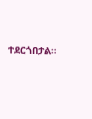ተደርጎበታል።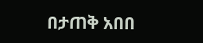በታጠቅ አበበ